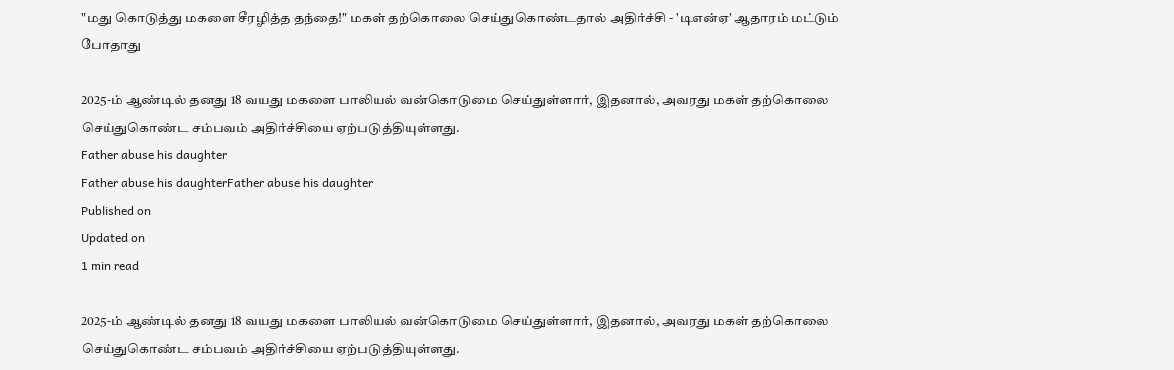"மது கொடுத்து மகளை சீரழித்த தந்தை!" மகள் தற்கொலை செய்துகொண்டதால் அதிர்ச்சி - 'டிஎன்ஏ' ஆதாரம் மட்டும் போதாது

2025-ம் ஆண்டில் தனது 18 வயது மகளை பாலியல் வன்கொடுமை செய்துள்ளார், இதனால், அவரது மகள் தற்கொலை செய்துகொண்ட சம்பவம் அதிர்ச்சியை ஏற்படுத்தியுள்ளது.
Father abuse his daughter
Father abuse his daughterFather abuse his daughter
Published on
Updated on
1 min read

2025-ம் ஆண்டில் தனது 18 வயது மகளை பாலியல் வன்கொடுமை செய்துள்ளார், இதனால், அவரது மகள் தற்கொலை செய்துகொண்ட சம்பவம் அதிர்ச்சியை ஏற்படுத்தியுள்ளது.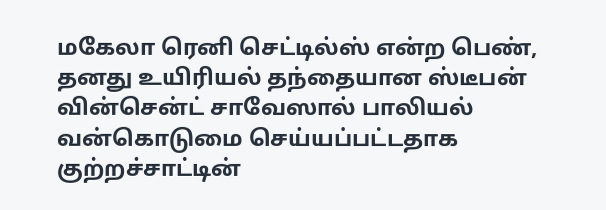மகேலா ரெனி செட்டில்ஸ் என்ற பெண், தனது உயிரியல் தந்தையான ஸ்டீபன் வின்சென்ட் சாவேஸால் பாலியல் வன்கொடுமை செய்யப்பட்டதாக குற்றச்சாட்டின்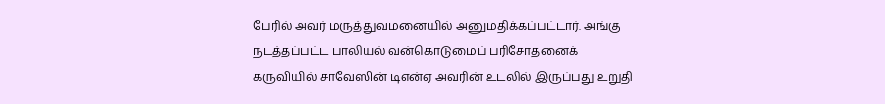பேரில் அவர் மருத்துவமனையில் அனுமதிக்கப்பட்டார். அங்கு நடத்தப்பட்ட பாலியல் வன்கொடுமைப் பரிசோதனைக் கருவியில் சாவேஸின் டிஎன்ஏ அவரின் உடலில் இருப்பது உறுதி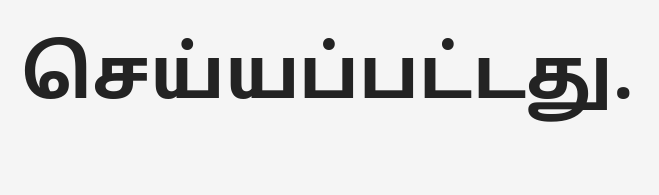செய்யப்பட்டது.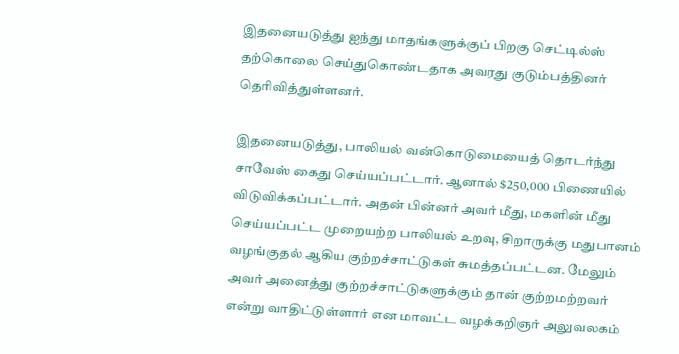இதனையடுத்து ஐந்து மாதங்களுக்குப் பிறகு செட்டில்ஸ் தற்கொலை செய்துகொண்டதாக அவரது குடும்பத்தினர் தெரிவித்துள்ளனர்.

இதனையடுத்து, பாலியல் வன்கொடுமையைத் தொடர்ந்து சாவேஸ் கைது செய்யப்பட்டார். ஆனால் $250,000 பிணையில் விடுவிக்கப்பட்டார். அதன் பின்னர் அவர் மீது, மகளின் மீது செய்யப்பட்ட முறையற்ற பாலியல் உறவு, சிறாருக்கு மதுபானம் வழங்குதல் ஆகிய குற்றச்சாட்டுகள் சுமத்தப்பட்டன. மேலும் அவர் அனைத்து குற்றச்சாட்டுகளுக்கும் தான் குற்றமற்றவர் என்று வாதிட்டுள்ளார் என மாவட்ட வழக்கறிஞர் அலுவலகம்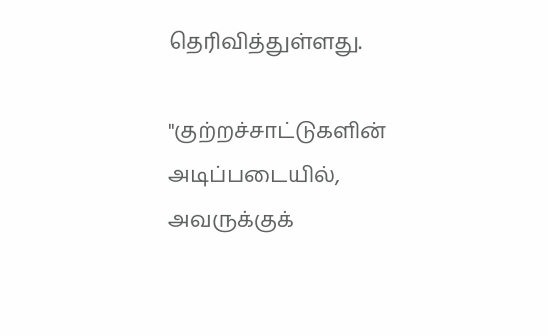தெரிவித்துள்ளது.

"குற்றச்சாட்டுகளின் அடிப்படையில், அவருக்குக்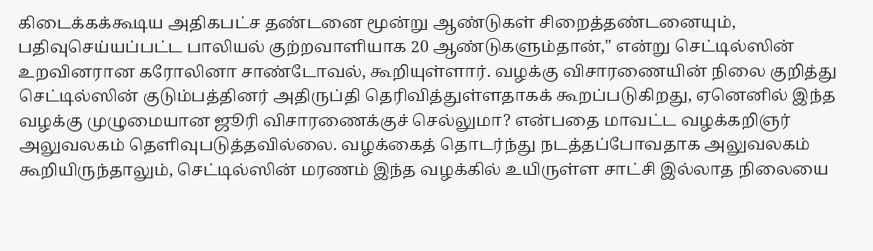கிடைக்கக்கூடிய அதிகபட்ச தண்டனை மூன்று ஆண்டுகள் சிறைத்தண்டனையும், பதிவுசெய்யப்பட்ட பாலியல் குற்றவாளியாக 20 ஆண்டுகளும்தான்," என்று செட்டில்ஸின் உறவினரான கரோலினா சாண்டோவல், கூறியுள்ளார். வழக்கு விசாரணையின் நிலை குறித்து செட்டில்ஸின் குடும்பத்தினர் அதிருப்தி தெரிவித்துள்ளதாகக் கூறப்படுகிறது, ஏனெனில் இந்த வழக்கு முழுமையான ஜூரி விசாரணைக்குச் செல்லுமா? என்பதை மாவட்ட வழக்கறிஞர் அலுவலகம் தெளிவுபடுத்தவில்லை. வழக்கைத் தொடர்ந்து நடத்தப்போவதாக அலுவலகம் கூறியிருந்தாலும், செட்டில்ஸின் மரணம் இந்த வழக்கில் உயிருள்ள சாட்சி இல்லாத நிலையை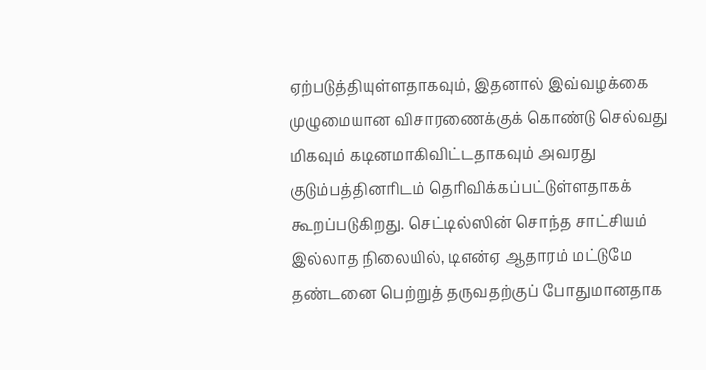ஏற்படுத்தியுள்ளதாகவும், இதனால் இவ்வழக்கை முழுமையான விசாரணைக்குக் கொண்டு செல்வது மிகவும் கடினமாகிவிட்டதாகவும் அவரது குடும்பத்தினரிடம் தெரிவிக்கப்பட்டுள்ளதாகக் கூறப்படுகிறது. செட்டில்ஸின் சொந்த சாட்சியம் இல்லாத நிலையில், டிஎன்ஏ ஆதாரம் மட்டுமே தண்டனை பெற்றுத் தருவதற்குப் போதுமானதாக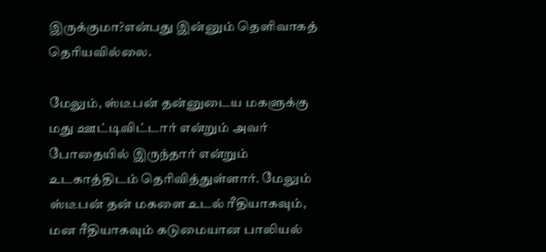இருக்குமா?என்பது இன்னும் தெளிவாகத் தெரியவில்லை.

மேலும், ஸ்டீபன் தன்னுடைய மகளுக்கு மது ஊட்டிவிட்டார் என்றும் அவர் போதையில் இருந்தார் என்றும் உடகாத்திடம் தெரிவித்துள்ளார். மேலும் ஸ்டீபன் தன் மகளை உடல் ரீதியாகவும், மன ரீதியாகவும் கடுமையான பாலியல்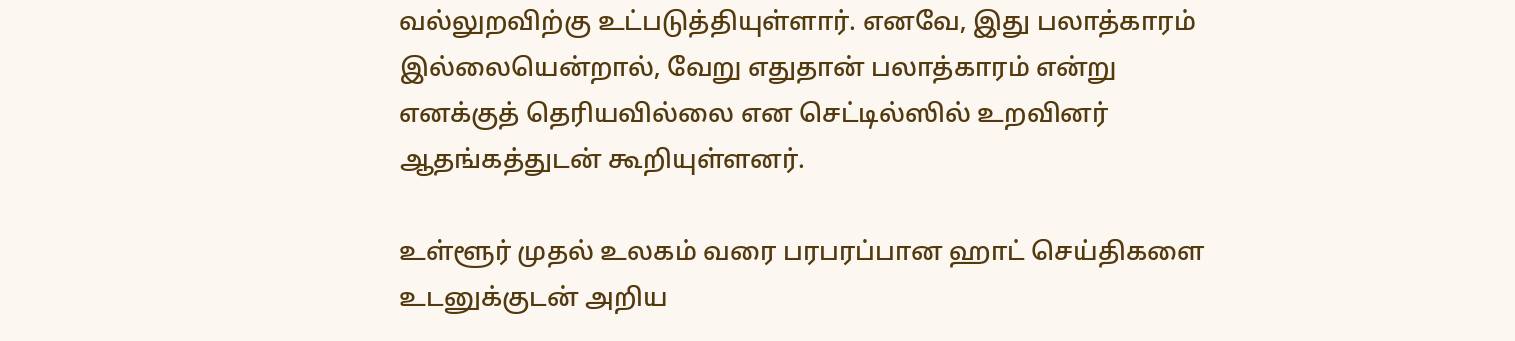வல்லுறவிற்கு உட்படுத்தியுள்ளார். எனவே, இது பலாத்காரம் இல்லையென்றால், வேறு எதுதான் பலாத்காரம் என்று எனக்குத் தெரியவில்லை என செட்டில்ஸில் உறவினர் ஆதங்கத்துடன் கூறியுள்ளனர்.

உள்ளூர் முதல் உலகம் வரை பரபரப்பான ஹாட் செய்திகளை உடனுக்குடன் அறிய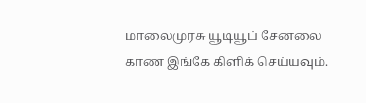மாலைமுரசு யூடியூப் சேனலை காண இங்கே கிளிக் செய்யவும்.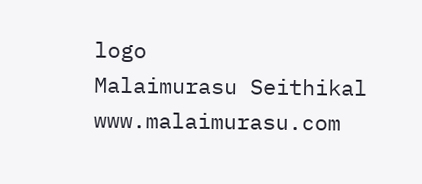logo
Malaimurasu Seithikal
www.malaimurasu.com